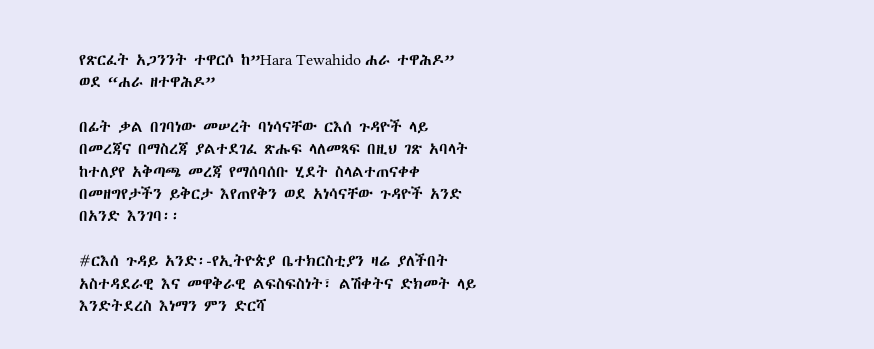የጽርፈት አጋንንት ተዋርሶ ከ”Hara Tewahido ሐራ ተዋሕዶ” ወደ “ሐራ ዘተዋሕዶ”

በፊት ቃል በገባነው መሠረት ባነሳናቸው ርእሰ ጉዳዮች ላይ በመረጃና በማስረጃ ያልተደገፈ ጽሑፍ ላለመጻፍ በዚህ ገጽ አባላት ከተለያየ አቅጣጫ መረጃ የማሰባሰቡ ሂደት ስላልተጠናቀቀ በመዘግየታችን ይቅርታ እየጠየቅን ወደ አነሳናቸው ጉዳዮች አንድ በአንድ እንገባ፡፡

#ርእሰ ጉዳይ አንድ፡-የኢትዮጵያ ቤተክርስቲያን ዛሬ ያለችበት አስተዳደራዊ እና መዋቅራዊ ልፍስፍስነት፣ ልሽቀትና ድክመት ላይ እንድትደረስ እነማን ምን ድርሻ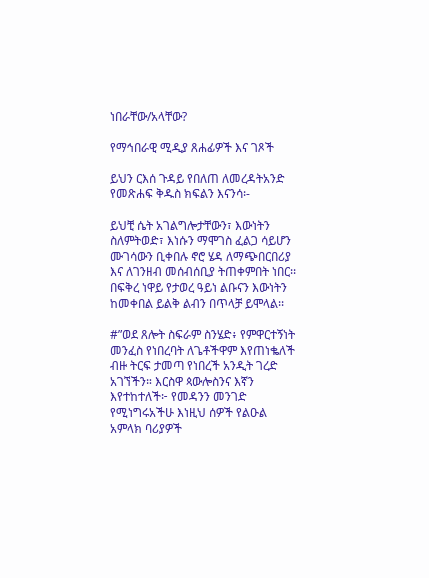ነበራቸው/አላቸው?

የማኅበራዊ ሚዲያ ጸሐፊዎች እና ገጾች

ይህን ርእሰ ጉዳይ የበለጠ ለመረዳትአንድ የመጽሐፍ ቅዱስ ክፍልን እናንሳ፡-

ይህቺ ሴት አገልግሎታቸውን፣ እውነትን ስለምትወድ፣ እነሱን ማሞገስ ፈልጋ ሳይሆን ሙገሳውን ቢቀበሉ ኖሮ ሄዳ ለማጭበርበሪያ እና ለገንዘብ መሰብሰቢያ ትጠቀምበት ነበር፡፡ በፍቅረ ነዋይ የታወረ ዓይነ ልቡናን እውነትን ከመቀበል ይልቅ ልብን በጥላቻ ይሞላል፡፡

#”ወደ ጸሎት ስፍራም ስንሄድ፥ የምዋርተኝነት መንፈስ የነበረባት ለጌቶችዋም እየጠነቈለች ብዙ ትርፍ ታመጣ የነበረች አንዲት ገረድ አገኘችን። እርስዋ ጳውሎስንና እኛን እየተከተለች፦ የመዳንን መንገድ የሚነግሩአችሁ እነዚህ ሰዎች የልዑል አምላክ ባሪያዎች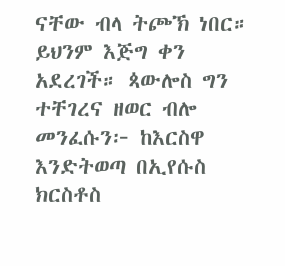ናቸው ብላ ትጮኽ ነበር። ይህንም እጅግ ቀን አደረገች። ጳውሎስ ግን ተቸገረና ዘወር ብሎ መንፈሱን፦ ከእርስዋ እንድትወጣ በኢየሱስ ክርስቶስ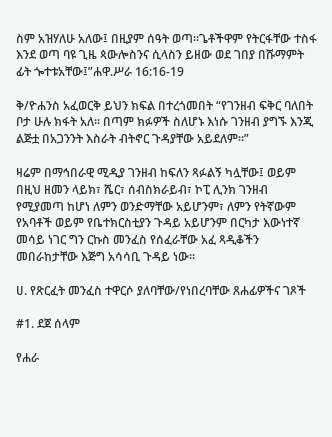ስም አዝሃለሁ አለው፤ በዚያም ሰዓት ወጣ።ጌቶችዋም የትርፋቸው ተስፋ እንደ ወጣ ባዩ ጊዜ ጳውሎስንና ሲላስን ይዘው ወደ ገበያ በሹማምት ፊት ጐተቱአቸው፤”ሐዋ.ሥራ 16:16-19

ቅ/ዮሐንስ አፈወርቅ ይህን ክፍል በተረጎመበት “የገንዘብ ፍቅር ባለበት ቦታ ሁሉ ክፋት አለ፡፡ በጣም ክፉዎች ስለሆኑ እነሱ ገንዘብ ያግኙ እንጂ ልጅቷ በአጋንንት እስራት ብትኖር ጉዳያቸው አይደለም፡፡”

ዛሬም በማኅበራዊ ሚዲያ ገንዘብ ከፍለን ጻፉልኝ ካሏቸው፤ ወይም በዚህ ዘመን ላይክ፣ ሼር፣ ሰብስክራይብ፣ ኮፒ ሊንክ ገንዘብ የሚያመጣ ከሆነ ለምን ወንድማቸው አይሆንም፣ ለምን የትኛውም የአባቶች ወይም የቤተክርስቲያን ጉዳይ አይሆንም በርካታ እውነተኛ መሳይ ነገር ግን ርኩስ መንፈስ የሰፈራቸው አፈ ጻዲቆችን መበራከታቸው እጅግ አሳሳቢ ጉዳይ ነው፡፡

ሀ. የጽርፈት መንፈስ ተዋርሶ ያለባቸው/የነበረባቸው ጸሐፊዎችና ገጾች

#1. ደጀ ሰላም

የሐራ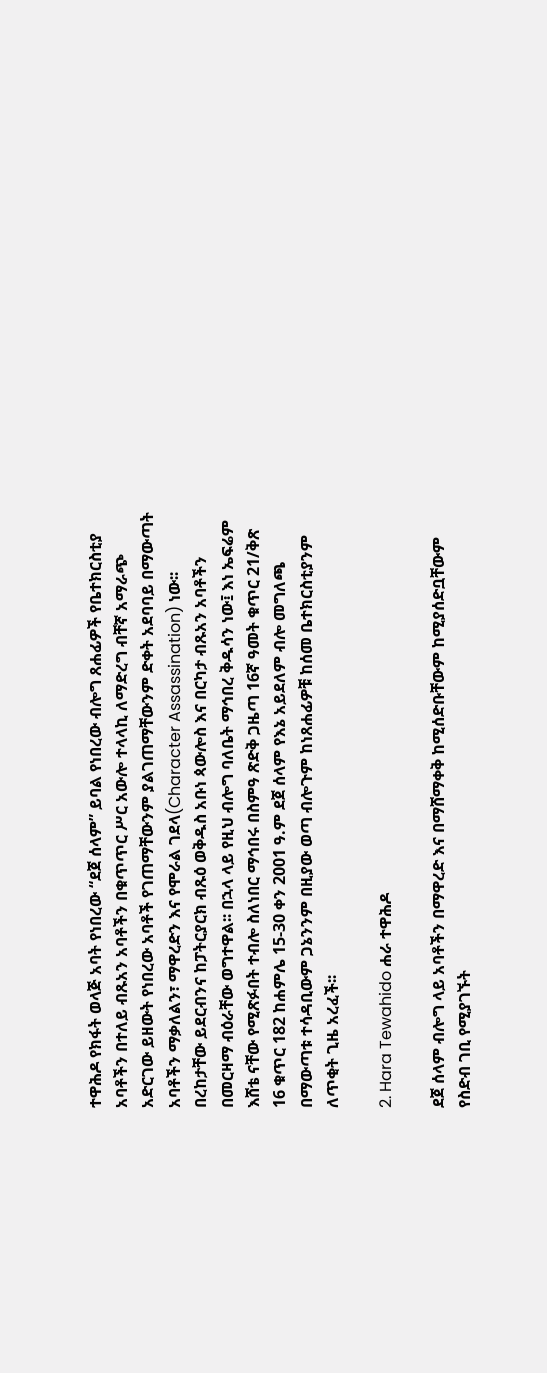ተዋሕዶ የክፋት ወላጅ አባት የነበረው “ደጀ ሰላም” ይባል የነበረው ብሎግ ጸሐፊዎች የቤተክርስቲያ አባቶችን በተለይ ብጹአን አባቶችን በቁጥጥር ሥር አውሎ ተላላኪ ለማድረግ ብቸኛ አማራጭ አድርገው ይዘውት የነበረው አባቶች የገጠማቸውንም ያልገጠማቸውንም ድቀት አደባባይ በማውጣት አባቶችን ማቃለልን፣ ማዋረድን እና የሞራል ገደላ(Character Assassination) ነው፡፡ በረከታቸው ይደርብንና ከፓትርያርክ ብጹዕ ወቅዱስ አቡነ ጳውሎስ እና በርካታ ብጹአን አባቶችን በመርዛማ ብዕራቸው ወግተዋል፡፡ በኋላ ላይ የዚህ ብሎግ ባለቤት ማኅበረ ቅዱሳን ነው፤ እነ ኤፍሬም እሸቴ ናቸው የሚጽፉበት ተብሎ ስለነበር ማኅበሩ በስምዓ ጽድቅ ጋዜጣ 16ኛ ዓመት ቁጥር 21/ቅጽ 16 ቁጥር 182 ከሐምሌ 15-30 ቀን 2001 ዓ.ም ደጀ ሰላም የእኔ አይደለም ብሎ መግለጫ በማውጣቱ ተሳዳቢውም ጋኔንንም በዚያው ወጣ ብሎጉም ከነጸሐፊዎቹ ከሰመ ቤተክርስቲያንም ለጥቂት ጊዜ አረፈች፡፡

2. Hara Tewahido ሐራ ተዋሕዶ

ደጀ ሰላም ብሎግ ላይ አባቶችን በማዋረድ እና በማሸማቀቅ ከሚሰድቡቸውም ከሚያሰድቧቸውም የስድብ ገቢ የሚያገኙት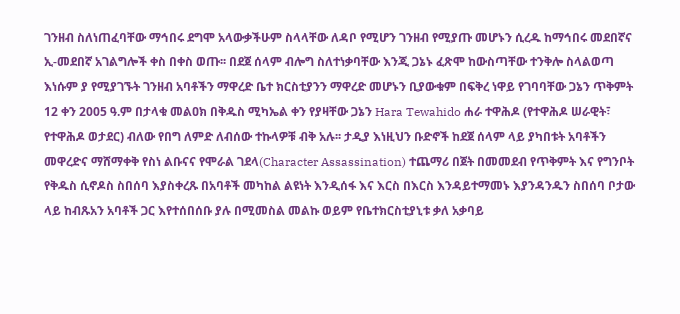ገንዘብ ስለነጠፈባቸው ማኅበሩ ደግሞ አላውቃችሁም ስላላቸው ለዳቦ የሚሆን ገንዘብ የሚያጡ መሆኑን ሲረዱ ከማኅበሩ መደበኛና ኢ-መደበኛ አገልግሎች ቀስ በቀስ ወጡ፡፡ በደጀ ሰላም ብሎግ ስለተነቃባቸው እንጂ ጋኔኑ ፈጽሞ ከውስጣቸው ተንቅሎ ስላልወጣ እነሱም ያ የሚያገኙት ገንዘብ አባቶችን ማዋረድ ቤተ ክርስቲያንን ማዋረድ መሆኑን ቢያውቁም በፍቅረ ነዋይ የገባባቸው ጋኔን ጥቅምት 12 ቀን 2005 ዓ.ም በታላቁ መልዐክ በቅዱስ ሚካኤል ቀን የያዛቸው ጋኔን Hara Tewahido ሐራ ተዋሕዶ (የተዋሕዶ ሠራዊት፣ የተዋሕዶ ወታደር) ብለው የበግ ለምድ ለብሰው ተኩላዎቹ ብቅ አሉ፡፡ ታዲያ እነዚህን ቡድኖች ከደጀ ሰላም ላይ ያካበቱት አባቶችን መዋረድና ማሸማቀቅ የስነ ልቡናና የሞራል ገደላ(Character Assassination) ተጨማሪ በጀት በመመደብ የጥቅምት እና የግንቦት የቅዱስ ሲኖዶስ ስበሰባ እያስቀረጹ በአባቶች መካከል ልዩነት እንዲሰፋ እና እርስ በእርስ እንዳይተማመኑ እያንዳንዱን ስበሰባ ቦታው ላይ ከብጹአን አባቶች ጋር እየተሰበሰቡ ያሉ በሚመስል መልኩ ወይም የቤተክርስቲያኒቱ ቃለ አቃባይ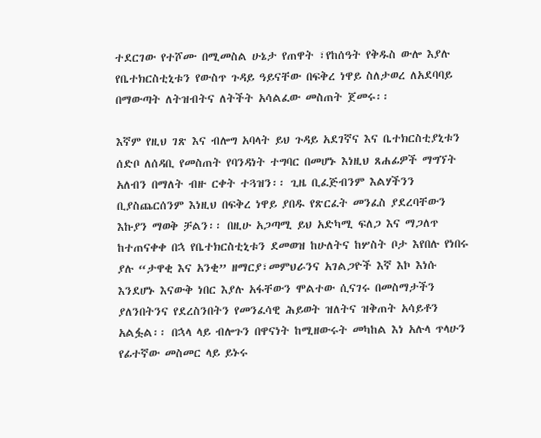ተደርገው የተሾሙ በሚመስል ሁኔታ የጠዋት ፣የከሰዓት የቅዱስ ውሎ እያሉ የቤተክርስቲኒቱን የውስጥ ጉዳይ ዓይናቸው በፍቅረ ነዋይ ስለታወረ ለአደባባይ በማውጣት ለትዝብትና ለትችት አሳልፈው መስጠት ጀመሩ፡፡

እኛም የዚህ ገጽ እና ብሎግ አባላት ይህ ጉዳይ አደገኛና እና ቤተክርስቲያኒቱን ሰድቦ ለሰዳቢ የመስጠት የባንዳነት ተግባር በመሆኑ እነዚህ ጸሐፊዎች ማግኘት አለብን በማለት ብዙ ርቀት ተጓዝን፡፡ ጊዜ ቢፈጅብንም እልሃችንን ቢያስጨርሰንም እነዚህ በፍቅረ ነዋይ ያበዱ የጽርፈት መንፈስ ያደረባቸውን እኩያን ማወቅ ቻልን፡፡ በዚሁ አጋጣሚ ይህ አድካሚ ፍለጋ እና ማጋለጥ ከተጠናቀቀ በኋ የቤተክርስቲኒቱን ደመወዝ ከሁለትና ከሦስት ቦታ እየበሉ የነበሩ ያሉ “ታዋቂ እና አንቂ” ዘማርያ፣መምህራንና አገልጋዮች እኛ እኮ እነሱ እንደሆኑ እናውቅ ነበር እያሉ አፋቸውን ሞልተው ሲናገሩ በመስማታችን ያለንበትንና የደረስንበትን የመንፈሳዊ ሕይወት ዝለትና ዝቅጠት አሳይቶን አልፏል፡፡ በኋላ ላይ ብሎጉን በዋናነት ከሚዘውሩት መካከል እነ አሉላ ጥላሁን የፊተኛው መስመር ላይ ይኑሩ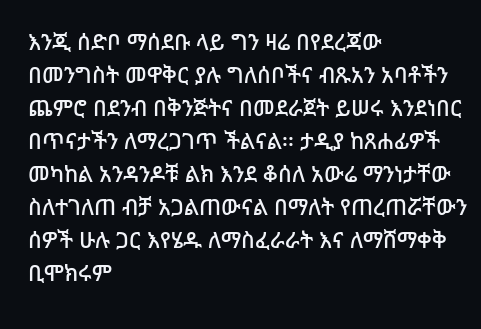እንጂ ሰድቦ ማሰደቡ ላይ ግን ዛሬ በየደረጃው በመንግስት መዋቅር ያሉ ግለሰቦችና ብጹአን አባቶችን ጨምሮ በደንብ በቅንጅትና በመደራጀት ይሠሩ እንደነበር በጥናታችን ለማረጋገጥ ችልናል፡፡ ታዲያ ከጸሐፊዎች መካከል አንዳንዶቹ ልክ እንደ ቆሰለ አውሬ ማንነታቸው ስለተገለጠ ብቻ አጋልጠውናል በማለት የጠረጠሯቸውን ሰዎች ሁሉ ጋር እየሄዱ ለማስፈራራት እና ለማሸማቀቅ ቢሞክሩም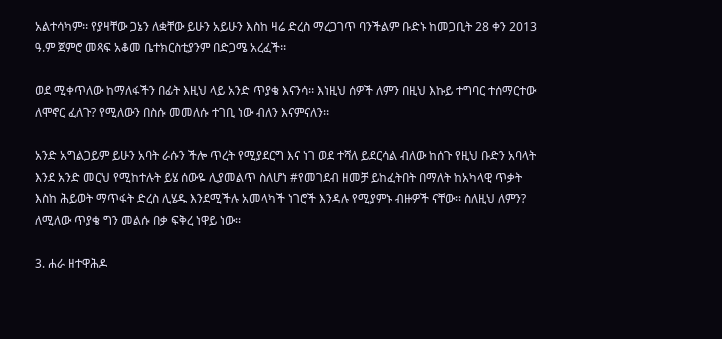አልተሳካም፡፡ የያዛቸው ጋኔን ለቋቸው ይሁን አይሁን እስከ ዛሬ ድረስ ማረጋገጥ ባንችልም ቡድኑ ከመጋቢት 28 ቀን 2013 ዓ.ም ጀምሮ መጻፍ አቆመ ቤተክርስቲያንም በድጋሜ አረፈች፡፡

ወደ ሚቀጥለው ከማለፋችን በፊት እዚህ ላይ አንድ ጥያቄ እናንሳ፡፡ እነዚህ ሰዎች ለምን በዚህ እኩይ ተግባር ተሰማርተው ለሞኖር ፈለጉ? የሚለውን በስሱ መመለሱ ተገቢ ነው ብለን እናምናለን፡፡

አንድ አግልጋይም ይሁን አባት ራሱን ችሎ ጥረት የሚያደርግ እና ነገ ወደ ተሻለ ይደርሳል ብለው ከሰጉ የዚህ ቡድን አባላት እንደ አንድ መርህ የሚከተሉት ይሄ ሰውዬ ሊያመልጥ ስለሆነ #የመገደብ ዘመቻ ይከፈትበት በማለት ከአካላዊ ጥቃት እስከ ሕይወት ማጥፋት ድረስ ሊሄዱ እንደሚችሉ አመላካች ነገሮች እንዳሉ የሚያምኑ ብዙዎች ናቸው፡፡ ስለዚህ ለምን? ለሚለው ጥያቄ ግን መልሱ በቃ ፍቅረ ነዋይ ነው፡፡

3. ሐራ ዘተዋሕዶ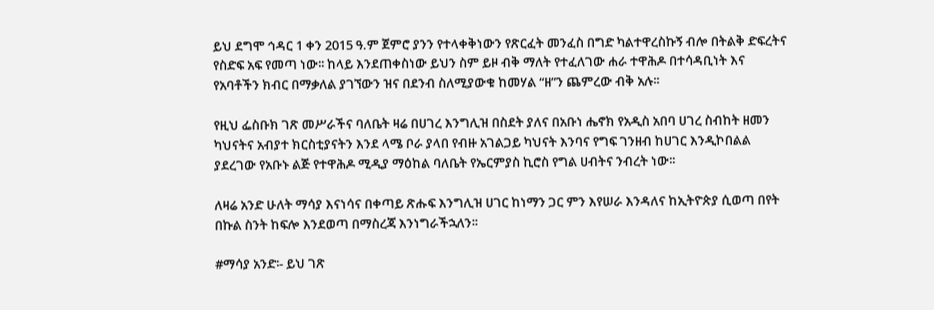ይህ ደግሞ ኅዳር 1 ቀን 2015 ዓ.ም ጀምሮ ያንን የተላቀቅነውን የጽርፈት መንፈስ በግድ ካልተዋረስኩኝ ብሎ በትልቅ ድፍረትና የስድፍ አፍ የመጣ ነው፡፡ ከላይ እንደጠቀስነው ይህን ስም ይዞ ብቅ ማለት የተፈለገው ሐራ ተዋሕዶ በተሳዳቢነት እና የአባቶችን ክብር በማቃለል ያገኘውን ዝና በደንብ ስለሚያውቁ ከመሃል “ዘ”ን ጨምረው ብቅ አሉ፡፡

የዚህ ፌስቡክ ገጽ መሥራችና ባለቤት ዛሬ በሀገረ እንግሊዝ በስደት ያለና በአቡነ ሔኖክ የአዲስ አበባ ሀገረ ስብከት ዘመን ካህናትና አብያተ ክርስቲያናትን እንደ ላሜ ቦራ ያላበ የብዙ አገልጋይ ካህናት እንባና የግፍ ገንዘብ ከሀገር እንዲኮበልል ያደረገው የአቡኑ ልጅ የተዋሕዶ ሚዲያ ማዕከል ባለቤት የኤርምያስ ኪሮስ የግል ሀብትና ንብረት ነው፡፡

ለዛሬ አንድ ሁለት ማሳያ እናነሳና በቀጣይ ጽሑፍ እንግሊዝ ሀገር ከነማን ጋር ምን እየሠራ እንዳለና ከኢትዮጵያ ሲወጣ በየት በኩል ስንት ከፍሎ እንደወጣ በማስረጃ እንነግራችኋለን፡፡

#ማሳያ አንድ፡- ይህ ገጽ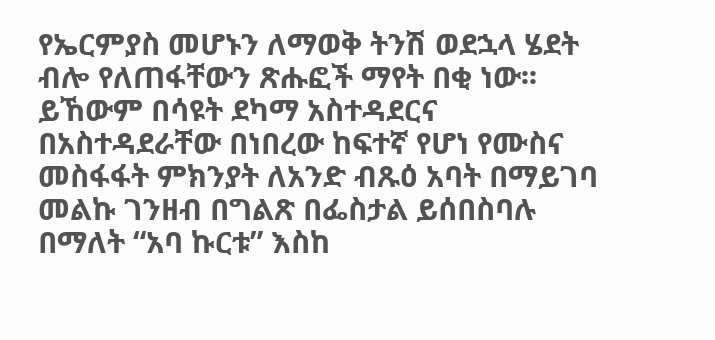የኤርምያስ መሆኑን ለማወቅ ትንሽ ወደኋላ ሄደት ብሎ የለጠፋቸውን ጽሑፎች ማየት በቂ ነው፡፡ ይኸውም በሳዩት ደካማ አስተዳደርና በአስተዳደራቸው በነበረው ከፍተኛ የሆነ የሙስና መስፋፋት ምክንያት ለአንድ ብጹዕ አባት በማይገባ መልኩ ገንዘብ በግልጽ በፌስታል ይሰበስባሉ በማለት “አባ ኩርቱ” እስከ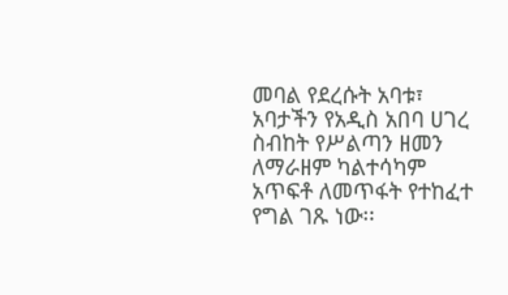መባል የደረሱት አባቱ፣ አባታችን የአዲስ አበባ ሀገረ ስብከት የሥልጣን ዘመን ለማራዘም ካልተሳካም አጥፍቶ ለመጥፋት የተከፈተ የግል ገጹ ነው፡፡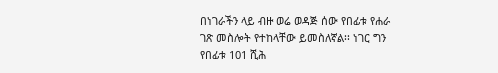በነገራችን ላይ ብዙ ወሬ ወዳጅ ሰው የበፊቱ የሐራ ገጽ መስሎት የተከላቸው ይመስለኛል፡፡ ነገር ግን የበፊቱ 101 ሺሕ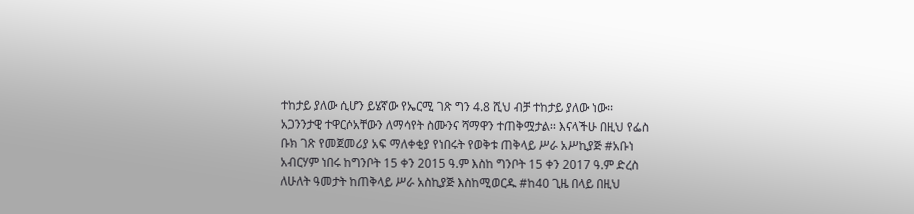ተከታይ ያለው ሲሆን ይሄኛው የኤርሚ ገጽ ግን 4.8 ሺህ ብቻ ተከታይ ያለው ነው፡፡ አጋንንታዊ ተዋርሶአቸውን ለማሳየት ስሙንና ሻማዋን ተጠቅሟታል፡፡ እናላችሁ በዚህ የፌስ ቡክ ገጽ የመጀመሪያ አፍ ማለቀቂያ የነበሩት የወቅቱ ጠቅላይ ሥራ አሥኪያጅ #አቡነ አብርሃም ነበሩ ከግንቦት 15 ቀን 2015 ዓ.ም እስከ ግንቦት 15 ቀን 2017 ዓ.ም ድረስ ለሁለት ዓመታት ከጠቅላይ ሥራ አስኪያጅ እስከሚወርዱ #ከ40 ጊዜ በላይ በዚህ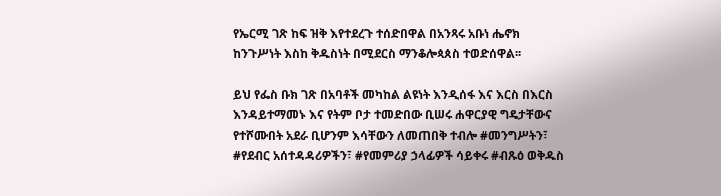የኤርሚ ገጽ ከፍ ዝቅ እየተደረጉ ተሰድበዋል በአንጻሩ አቡነ ሔኖክ ከንጉሥነት እስከ ቅዱስነት በሚደርስ ማንቆሎጳጰስ ተወድሰዋል፡፡

ይህ የፌስ ቡክ ገጽ በአባቶች መካከል ልዩነት እንዲሰፋ እና እርስ በእርስ እንዳይተማመኑ እና የትም ቦታ ተመድበው ቢሠሩ ሐዋርያዊ ግዴታቸውና የተሾሙበት አደራ ቢሆንም እሳቸውን ለመጠበቅ ተብሎ #መንግሥትን፣ #የደብር አሰተዳዳሪዎችን፣ #የመምሪያ ኃላፊዎች ሳይቀሩ #ብጹዕ ወቅዱስ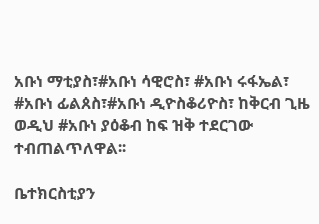አቡነ ማቲያስ፣#አቡነ ሳዊሮስ፣ #አቡነ ሩፋኤል፣ #አቡነ ፊልጰስ፣#አቡነ ዲዮስቆሪዮስ፣ ከቅርብ ጊዜ ወዲህ #አቡነ ያዕቆብ ከፍ ዝቅ ተደርገው ተብጠልጥለዋል፡፡

ቤተክርስቲያን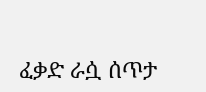ፈቃድ ራሷ ሰጥታ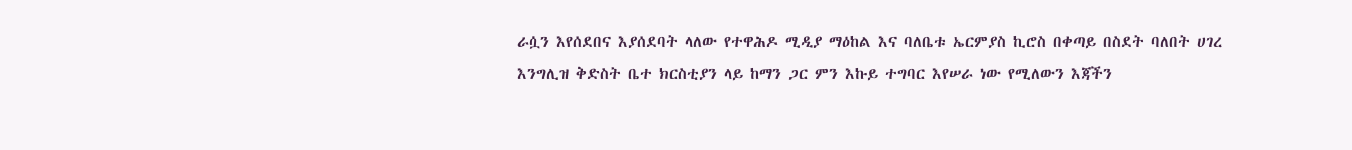ራሷን እየሰደበና እያሰደባት ላለው የተዋሕዶ ሚዲያ ማዕከል እና ባለቤቱ ኤርምያስ ኪሮስ በቀጣይ በስደት ባለበት ሀገረ እንግሊዝ ቅድስት ቤተ ክርስቲያን ላይ ከማን ጋር ምን እኩይ ተግባር እየሠራ ነው የሚለውን እጃችን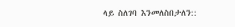ላይ ስለገባ እንመለስበታለን::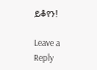ይቆየን!

Leave a Reply